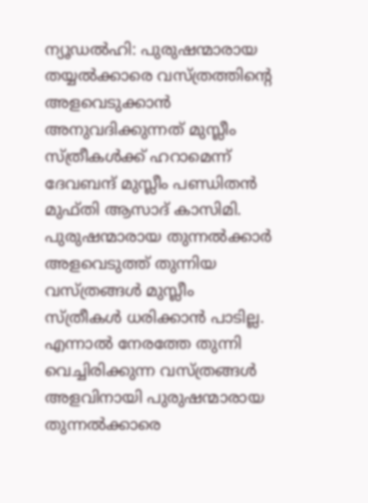ന്യൂഡൽഹി: പുരുഷന്മാരായ തയ്യൽക്കാരെ വസ്ത്രത്തിന്റെ അളവെടുക്കാൻ അനുവദിക്കുന്നത് മുസ്ലീം സ്ത്രീകൾക്ക് ഹറാമെന്ന് ദേവബന്ദ് മുസ്ലീം പണ്ഡിതൻ മുഫ്തി ആസാദ് കാസിമി. പുരുഷന്മാരായ തുന്നൽക്കാർ അളവെടുത്ത് തുന്നിയ വസ്ത്രങ്ങൾ മുസ്ലീം സ്ത്രീകൾ ധരിക്കാൻ പാടില്ല. എന്നാൽ നേരത്തേ തുന്നി വെച്ചിരിക്കുന്ന വസ്ത്രങ്ങൾ അളവിനായി പുരുഷന്മാരായ തുന്നൽക്കാരെ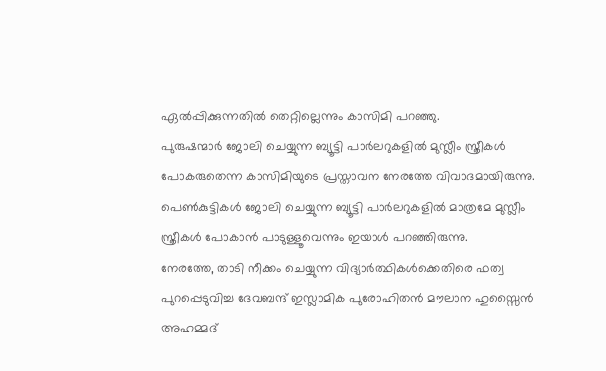ഏൽപ്പിക്കുന്നതിൽ തെറ്റില്ലെന്നും കാസിമി പറഞ്ഞു.
പുരുഷന്മാർ ജോലി ചെയ്യുന്ന ബ്യൂട്ടി പാർലറുകളിൽ മുസ്ലീം സ്ത്രീകൾ പോകരുതെന്ന കാസിമിയുടെ പ്രസ്താവന നേരത്തേ വിവാദമായിരുന്നു. പെൺകുട്ടികൾ ജോലി ചെയ്യുന്ന ബ്യൂട്ടി പാർലറുകളിൽ മാത്രമേ മുസ്ലീം സ്ത്രീകൾ പോകാൻ പാടുള്ളൂവെന്നും ഇയാൾ പറഞ്ഞിരുന്നു.
നേരത്തേ, താടി നീക്കം ചെയ്യുന്ന വിദ്യാർത്ഥികൾക്കെതിരെ ഫത്വ പുറപ്പെടുവിച്ച ദേവബന്ദ് ഇസ്ലാമിക പുരോഹിതൻ മൗലാന ഹുസ്സൈൻ അഹമ്മദ്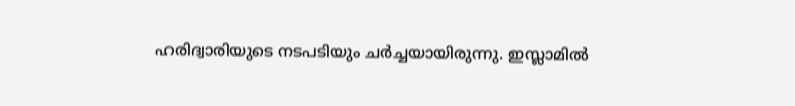ഹരിദ്വാരിയുടെ നടപടിയും ചർച്ചയായിരുന്നു. ഇസ്ലാമിൽ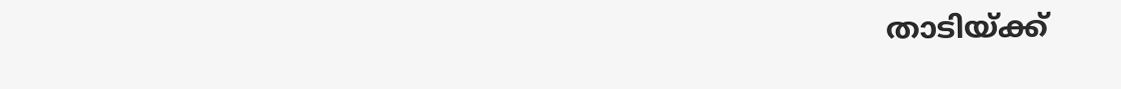താടിയ്ക്ക്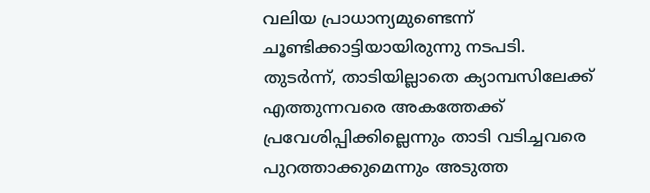വലിയ പ്രാധാന്യമുണ്ടെന്ന് ചൂണ്ടിക്കാട്ടിയായിരുന്നു നടപടി.
തുടർന്ന്, താടിയില്ലാതെ ക്യാമ്പസിലേക്ക് എത്തുന്നവരെ അകത്തേക്ക് പ്രവേശിപ്പിക്കില്ലെന്നും താടി വടിച്ചവരെ പുറത്താക്കുമെന്നും അടുത്ത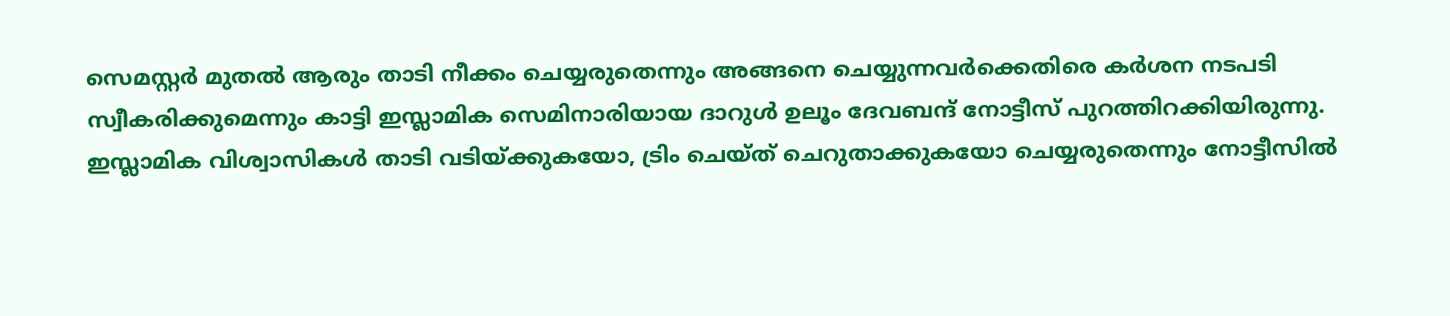സെമസ്റ്റർ മുതൽ ആരും താടി നീക്കം ചെയ്യരുതെന്നും അങ്ങനെ ചെയ്യുന്നവർക്കെതിരെ കർശന നടപടി സ്വീകരിക്കുമെന്നും കാട്ടി ഇസ്ലാമിക സെമിനാരിയായ ദാറുൾ ഉലൂം ദേവബന്ദ് നോട്ടീസ് പുറത്തിറക്കിയിരുന്നു. ഇസ്ലാമിക വിശ്വാസികൾ താടി വടിയ്ക്കുകയോ, ട്രിം ചെയ്ത് ചെറുതാക്കുകയോ ചെയ്യരുതെന്നും നോട്ടീസിൽ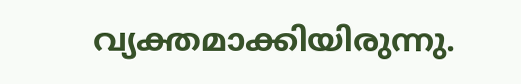വ്യക്തമാക്കിയിരുന്നു.